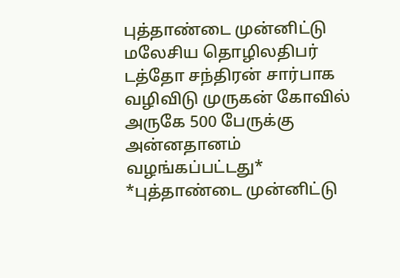புத்தாண்டை முன்னிட்டு மலேசிய தொழிலதிபர் டத்தோ சந்திரன் சார்பாக வழிவிடு முருகன் கோவில் அருகே 500 பேருக்கு அன்னதானம் வழங்கப்பட்டது*
*புத்தாண்டை முன்னிட்டு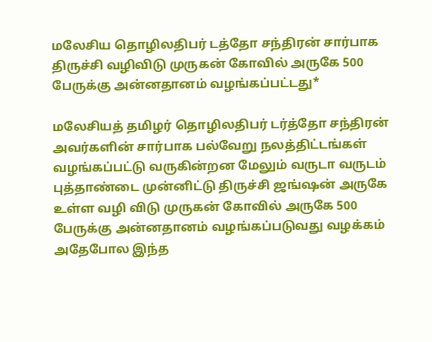மலேசிய தொழிலதிபர் டத்தோ சந்திரன் சார்பாக திருச்சி வழிவிடு முருகன் கோவில் அருகே 500 பேருக்கு அன்னதானம் வழங்கப்பட்டது*

மலேசியத் தமிழர் தொழிலதிபர் டர்த்தோ சந்திரன் அவர்களின் சார்பாக பல்வேறு நலத்திட்டங்கள் வழங்கப்பட்டு வருகின்றன மேலும் வருடா வருடம் புத்தாண்டை முன்னிட்டு திருச்சி ஜங்ஷன் அருகே உள்ள வழி விடு முருகன் கோவில் அருகே 500 பேருக்கு அன்னதானம் வழங்கப்படுவது வழக்கம் அதேபோல இந்த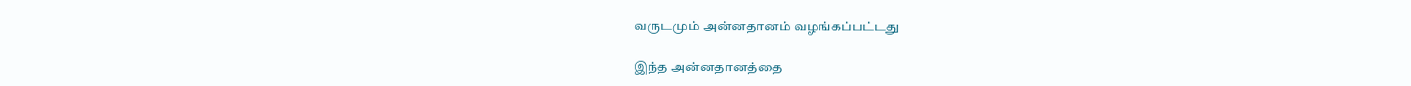வருடமும் அன்னதானம் வழங்கப்பட்டது

இந்த அன்னதானத்தை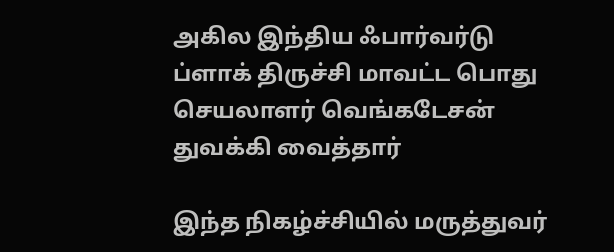அகில இந்திய ஃபார்வர்டு ப்ளாக் திருச்சி மாவட்ட பொது செயலாளர் வெங்கடேசன் துவக்கி வைத்தார்

இந்த நிகழ்ச்சியில் மருத்துவர்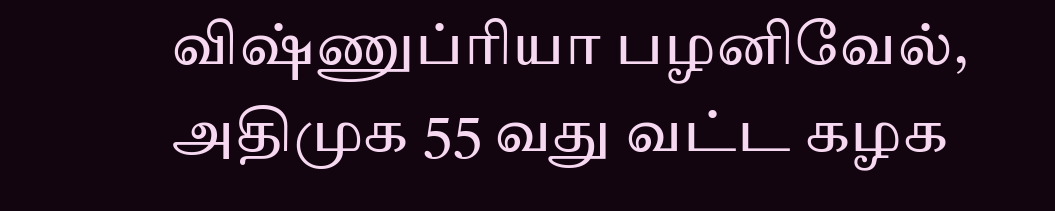விஷ்ணுப்ரியா பழனிவேல்,
அதிமுக 55 வது வட்ட கழக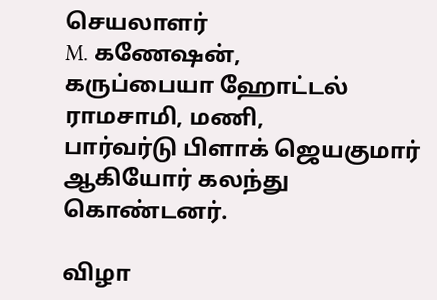செயலாளர்
M. கணேஷன்,
கருப்பையா ஹோட்டல் ராமசாமி, மணி,
பார்வர்டு பிளாக் ஜெயகுமார் ஆகியோர் கலந்து கொண்டனர்.

விழா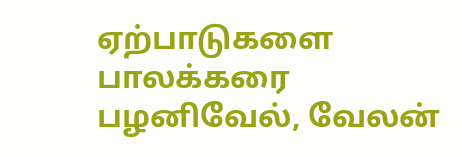ஏற்பாடுகளை பாலக்கரை பழனிவேல், வேலன்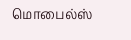மொபைல்ஸ்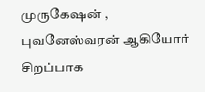முருகேஷன் ,
புவனேஸ்வரன் ஆகியோர் சிறப்பாக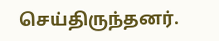செய்திருந்தனர்.